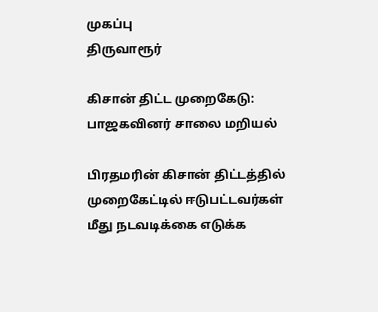முகப்பு
திருவாரூர்

கிசான் திட்ட முறைகேடு: பாஜகவினர் சாலை மறியல்

பிரதமரின் கிசான் திட்டத்தில் முறைகேட்டில் ஈடுபட்டவர்கள் மீது நடவடிக்கை எடுக்க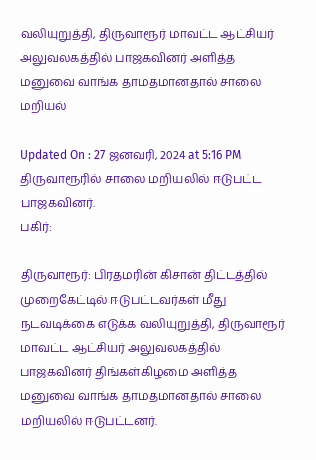வலியுறுத்தி, திருவாரூர் மாவட்ட ஆட்சியர் அலுவலகத்தில் பாஜகவினர் அளித்த மனுவை வாங்க தாமதமானதால் சாலை மறியல்

Updated On : 27 ஜனவரி, 2024 at 5:16 PM
திருவாரூரில் சாலை மறியலில் ஈடுபட்ட பாஜகவினர்.
பகிர்:

திருவாரூர்: பிரதமரின் கிசான் திட்டத்தில் முறைகேட்டில் ஈடுபட்டவர்கள் மீது நடவடிக்கை எடுக்க வலியுறுத்தி, திருவாரூர் மாவட்ட ஆட்சியர் அலுவலகத்தில் பாஜகவினர் திங்கள்கிழமை அளித்த மனுவை வாங்க தாமதமானதால் சாலை மறியலில் ஈடுபட்டனர்.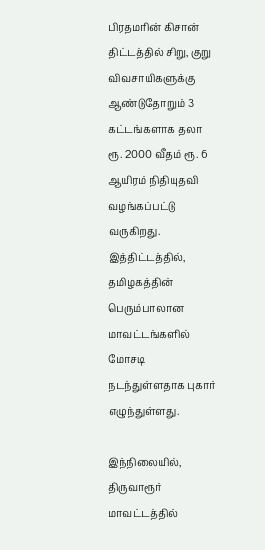பிரதமரின் கிசான் திட்டத்தில் சிறு, குறு விவசாயிகளுக்கு ஆண்டுதோறும் 3 கட்டங்களாக தலா ரூ. 2000 வீதம் ரூ. 6 ஆயிரம் நிதியுதவி வழங்கப்பட்டு வருகிறது. இத்திட்டத்தில், தமிழகத்தின் பெரும்பாலான மாவட்டங்களில் மோசடி நடந்துள்ளதாக புகார் எழுந்துள்ளது.

இந்நிலையில், திருவாரூர் மாவட்டத்தில்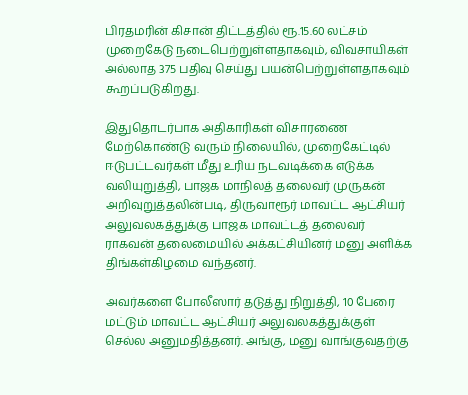பிரதமரின் கிசான் திட்டத்தில் ரூ.15.60 லட்சம் முறைகேடு நடைபெற்றுள்ளதாகவும், விவசாயிகள் அல்லாத 375 பதிவு செய்து பயன்பெற்றுள்ளதாகவும் கூறப்படுகிறது.

இதுதொடர்பாக அதிகாரிகள் விசாரணை மேற்கொண்டு வரும் நிலையில், முறைகேட்டில் ஈடுபட்டவர்கள் மீது உரிய நடவடிக்கை எடுக்க வலியுறுத்தி, பாஜக மாநிலத் தலைவர் முருகன் அறிவுறுத்தலின்படி, திருவாரூர் மாவட்ட ஆட்சியர் அலுவலகத்துக்கு பாஜக மாவட்டத் தலைவர் ராகவன் தலைமையில் அக்கட்சியினர் மனு அளிக்க திங்கள்கிழமை வந்தனர்.

அவர்களை போலீஸார் தடுத்து நிறுத்தி, 10 பேரை மட்டும் மாவட்ட ஆட்சியர் அலுவலகத்துக்குள் செல்ல அனுமதித்தனர். அங்கு, மனு வாங்குவதற்கு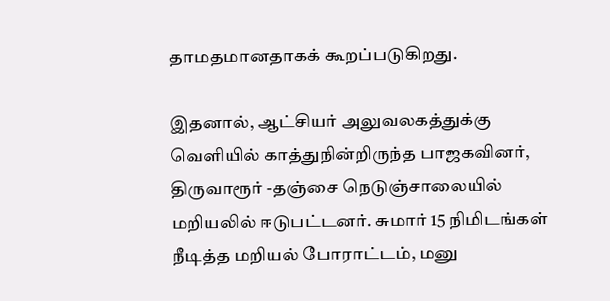தாமதமானதாகக் கூறப்படுகிறது.

இதனால், ஆட்சியர் அலுவலகத்துக்கு வெளியில் காத்துநின்றிருந்த பாஜகவினர், திருவாரூர் -தஞ்சை நெடுஞ்சாலையில் மறியலில் ஈடுபட்டனர். சுமார் 15 நிமிடங்கள் நீடித்த மறியல் போராட்டம், மனு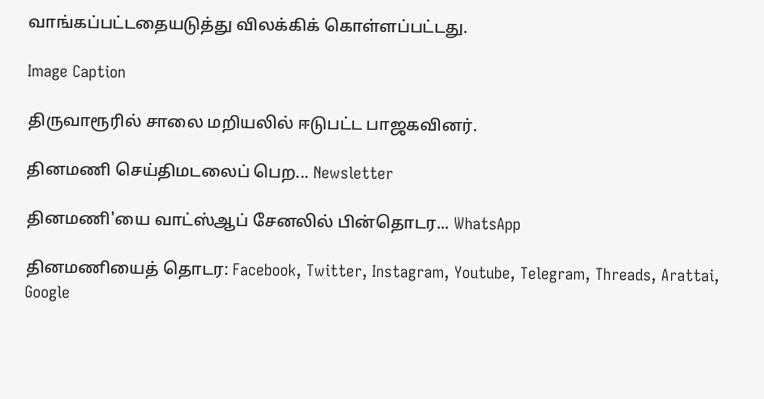வாங்கப்பட்டதையடுத்து விலக்கிக் கொள்ளப்பட்டது.

Image Caption

திருவாரூரில் சாலை மறியலில் ஈடுபட்ட பாஜகவினர்.

தினமணி செய்திமடலைப் பெற... Newsletter

தினமணி'யை வாட்ஸ்ஆப் சேனலில் பின்தொடர... WhatsApp

தினமணியைத் தொடர: Facebook, Twitter, Instagram, Youtube, Telegram, Threads, Arattai, Google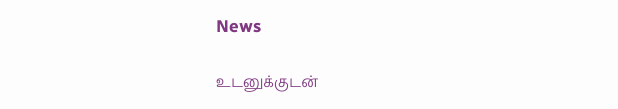News

உடனுக்குடன்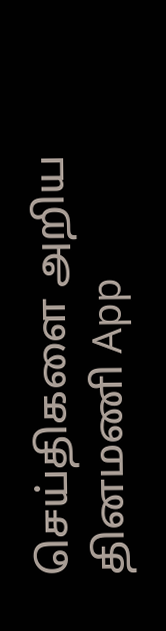செய்திகளை அறிய தினமணி App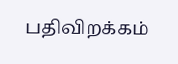பதிவிறக்கம்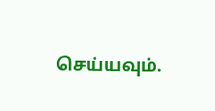செய்யவும்.